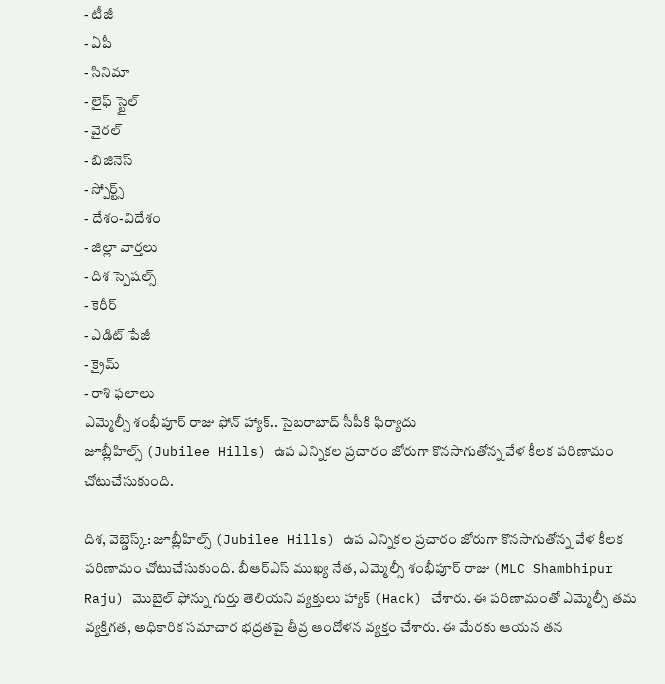- టీజీ
- ఏపీ
- సినిమా
- లైఫ్ స్టైల్
- వైరల్
- బిజినెస్
- స్పోర్ట్స్
- దేశం-విదేశం
- జిల్లా వార్తలు
- దిశ స్పెషల్స్
- కెరీర్
- ఎడిట్ పేజీ
- క్రైమ్
- రాశి ఫలాలు
ఎమ్మెల్సీ శంభీపూర్ రాజు ఫోన్ హ్యాక్.. సైబరాబాద్ సీపీకి ఫిర్యాదు
జూబ్లీహిల్స్ (Jubilee Hills) ఉప ఎన్నికల ప్రచారం జోరుగా కొనసాగుతోన్న వేళ కీలక పరిణామం చోటుచేసుకుంది.

దిశ, వెబ్డెస్క్: జూబ్లీహిల్స్ (Jubilee Hills) ఉప ఎన్నికల ప్రచారం జోరుగా కొనసాగుతోన్న వేళ కీలక పరిణామం చోటుచేసుకుంది. బీఆర్ఎస్ ముఖ్య నేత, ఎమ్మెల్సీ శంభీపూర్ రాజు (MLC Shambhipur Raju) మొబైల్ ఫోన్ను గుర్తు తెలియని వ్యక్తులు హ్యాక్ (Hack) చేశారు. ఈ పరిణామంతో ఎమ్మెల్సీ తమ వ్యక్తిగత, అధికారిక సమాచార భద్రతపై తీవ్ర ఆందోళన వ్యక్తం చేశారు. ఈ మేరకు ఆయన తన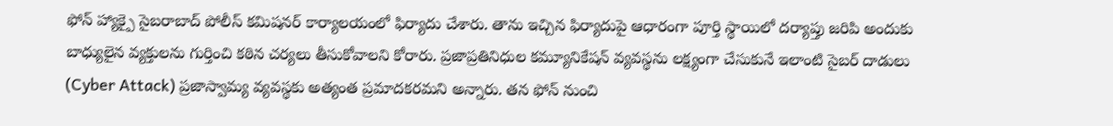ఫోన్ హ్యాక్పై సైబరాబాద్ పోలీస్ కమిషనర్ కార్యాలయంలో ఫిర్యాదు చేశారు. తాను ఇచ్చిన ఫిర్యాదుపై ఆధారంగా పూర్తి స్థాయిలో దర్యాప్తు జరిపి అందుకు బాధ్యులైన వ్యక్తులను గుర్తించి కఠిన చర్యలు తీసుకోవాలని కోరారు. ప్రజాప్రతినిధుల కమ్యూనికేషన్ వ్యవస్థను లక్ష్యంగా చేసుకునే ఇలాంటి సైబర్ దాడులు (Cyber Attack) ప్రజాస్వామ్య వ్యవస్థకు అత్యంత ప్రమాదకరమని అన్నారు. తన ఫోన్ నుంచి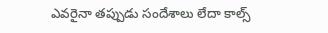ఎవరైనా తప్పుడు సందేశాలు లేదా కాల్స్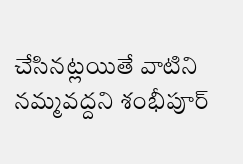చేసినట్లయితే వాటిని నమ్మవద్దని శంభీపూర్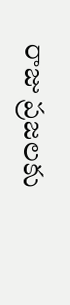రాజు ప్రజలకు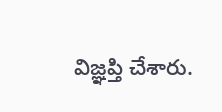విజ్ఞప్తి చేశారు.